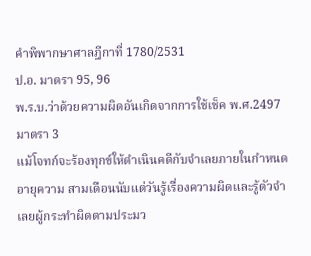คำพิพากษาศาลฎีกาที่ 1780/2531
ป.อ. มาตรา 95, 96
พ.ร.บ.ว่าด้วยความผิดอันเกิดจากการใช้เช็ค พ.ศ.2497 มาตรา 3
แม้โจทก์จะร้องทุกข์ให้ดำเนินคดีกับจำเลยภายในกำหนดอายุความ สามเดือนนับแต่วันรู้เรื่องความผิดและรู้ตัวจำเลยผู้กระทำผิดตามประมว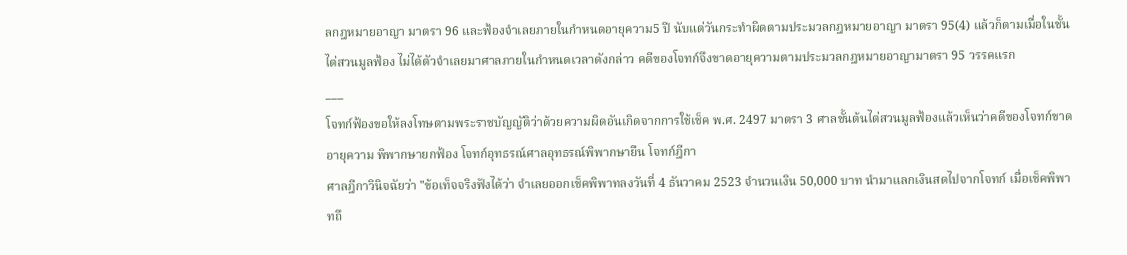ลกฎหมายอาญา มาตรา 96 และฟ้องจำเลยภายในกำหนดอายุความ5 ปี นับแต่วันกระทำผิดตามประมวลกฎหมายอาญา มาตรา 95(4) แล้วก็ตามเมื่อในชั้นไต่สวนมูลฟ้อง ไม่ได้ตัวจำเลยมาศาลภายในกำหนดเวลาดังกล่าว คดีของโจทก์จึงขาดอายุความตามประมวลกฎหมายอาญามาตรา 95 วรรคแรก
___
โจทก์ฟ้องขอให้ลงโทษตามพระราชบัญญัติว่าด้วยความผิดอันเกิดจากการใช้เช็ค พ.ศ. 2497 มาตรา 3 ศาลชั้นต้นไต่สวนมูลฟ้องแล้วเห็นว่าคดีของโจทก์ขาดอายุความ พิพากษายกฟ้อง โจทก์อุทธรณ์ศาลอุทธรณ์พิพากษายืน โจทก์ฎีกา
ศาลฎีกาวินิจฉัยว่า "ข้อเท็จจริงฟังได้ว่า จำเลยออกเช็คพิพาทลงวันที่ 4 ธันวาคม 2523 จำนวนเงิน 50,000 บาท นำมาแลกเงินสดไปจากโจทก์ เมื่อเช็คพิพาทถึ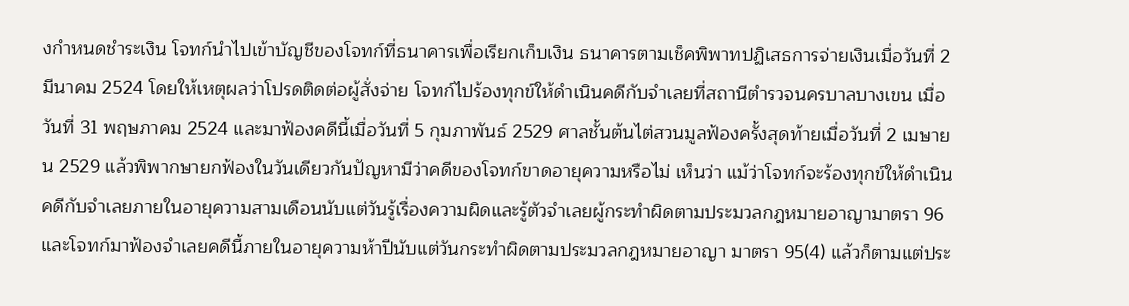งกำหนดชำระเงิน โจทก์นำไปเข้าบัญชีของโจทก์ที่ธนาคารเพื่อเรียกเก็บเงิน ธนาคารตามเช็คพิพาทปฏิเสธการจ่ายเงินเมื่อวันที่ 2 มีนาคม 2524 โดยให้เหตุผลว่าโปรดติดต่อผู้สั่งจ่าย โจทก์ไปร้องทุกข์ให้ดำเนินคดีกับจำเลยที่สถานีตำรวจนครบาลบางเขน เมื่อวันที่ 31 พฤษภาคม 2524 และมาฟ้องคดีนี้เมื่อวันที่ 5 กุมภาพันธ์ 2529 ศาลชั้นต้นไต่สวนมูลฟ้องครั้งสุดท้ายเมื่อวันที่ 2 เมษายน 2529 แล้วพิพากษายกฟ้องในวันเดียวกันปัญหามีว่าคดีของโจทก์ขาดอายุความหรือไม่ เห็นว่า แม้ว่าโจทก์จะร้องทุกข์ให้ดำเนินคดีกับจำเลยภายในอายุความสามเดือนนับแต่วันรู้เรื่องความผิดและรู้ตัวจำเลยผู้กระทำผิดตามประมวลกฎหมายอาญามาตรา 96 และโจทก์มาฟ้องจำเลยคดีนี้ภายในอายุความห้าปีนับแต่วันกระทำผิดตามประมวลกฎหมายอาญา มาตรา 95(4) แล้วก็ตามแต่ประ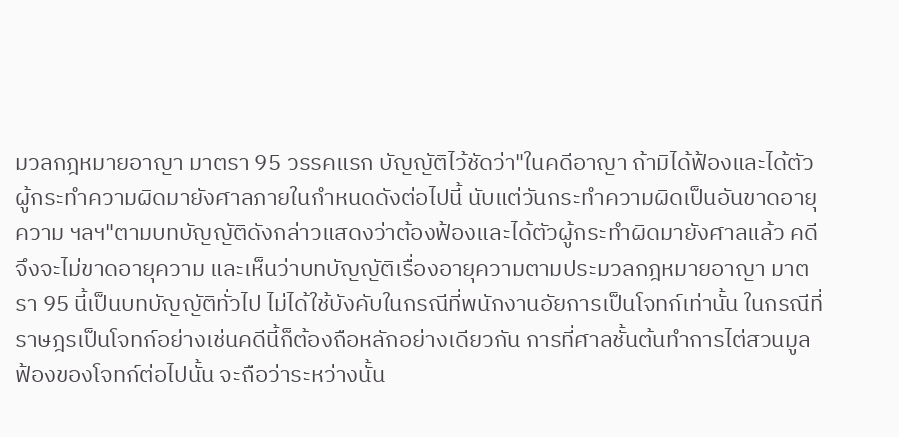มวลกฎหมายอาญา มาตรา 95 วรรคแรก บัญญัติไว้ชัดว่า"ในคดีอาญา ถ้ามิได้ฟ้องและได้ตัวผู้กระทำความผิดมายังศาลภายในกำหนดดังต่อไปนี้ นับแต่วันกระทำความผิดเป็นอันขาดอายุความ ฯลฯ"ตามบทบัญญัติดังกล่าวแสดงว่าต้องฟ้องและได้ตัวผู้กระทำผิดมายังศาลแล้ว คดีจึงจะไม่ขาดอายุความ และเห็นว่าบทบัญญัติเรื่องอายุความตามประมวลกฎหมายอาญา มาตรา 95 นี้เป็นบทบัญญัติทั่วไป ไม่ได้ใช้บังคับในกรณีที่พนักงานอัยการเป็นโจทก์เท่านั้น ในกรณีที่ราษฎรเป็นโจทก์อย่างเช่นคดีนี้ก็ต้องถือหลักอย่างเดียวกัน การที่ศาลชั้นต้นทำการไต่สวนมูลฟ้องของโจทก์ต่อไปนั้น จะถือว่าระหว่างนั้น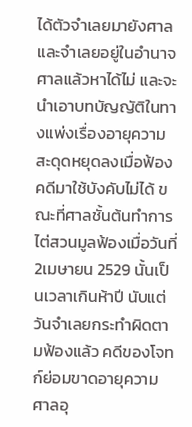ได้ตัวจำเลยมายังศาลและจำเลยอยู่ในอำนาจศาลแล้วหาได้ไม่ และจะนำเอาบทบัญญัติในทางแพ่งเรื่องอายุความสะดุดหยุดลงเมื่อฟ้องคดีมาใช้บังคับไม่ได้ ขณะที่ศาลชั้นต้นทำการไต่สวนมูลฟ้องเมื่อวันที่ 2เมษายน 2529 นั้นเป็นเวลาเกินห้าปี นับแต่วันจำเลยกระทำผิดตามฟ้องแล้ว คดีของโจทก์ย่อมขาดอายุความ ศาลอุ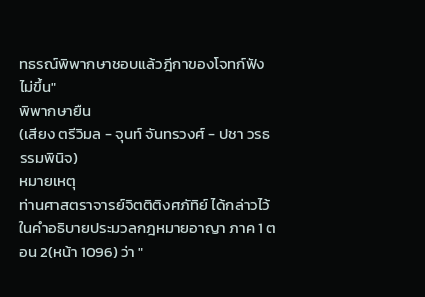ทธรณ์พิพากษาชอบแล้วฎีกาของโจทก์ฟังไม่ขึ้น"
พิพากษายืน
(เสียง ตรีวิมล - จุนท์ จันทรวงศ์ - ปชา วรธรรมพินิจ)
หมายเหตุ
ท่านศาสตราจารย์จิตติติงศภัทิย์ ได้กล่าวไว้ในคำอธิบายประมวลกฎหมายอาญา ภาค 1 ตอน 2(หน้า 1096) ว่า "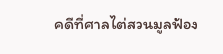คดีที่ศาลไต่สวนมูลฟ้อง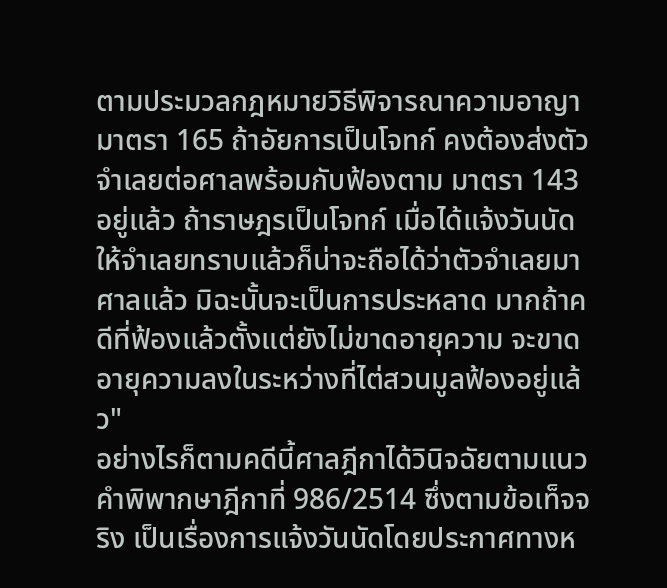ตามประมวลกฎหมายวิธีพิจารณาความอาญา มาตรา 165 ถ้าอัยการเป็นโจทก์ คงต้องส่งตัวจำเลยต่อศาลพร้อมกับฟ้องตาม มาตรา 143 อยู่แล้ว ถ้าราษฎรเป็นโจทก์ เมื่อได้แจ้งวันนัดให้จำเลยทราบแล้วก็น่าจะถือได้ว่าตัวจำเลยมาศาลแล้ว มิฉะนั้นจะเป็นการประหลาด มากถ้าคดีที่ฟ้องแล้วตั้งแต่ยังไม่ขาดอายุความ จะขาดอายุความลงในระหว่างที่ไต่สวนมูลฟ้องอยู่แล้ว"
อย่างไรก็ตามคดีนี้ศาลฎีกาได้วินิจฉัยตามแนวคำพิพากษาฎีกาที่ 986/2514 ซึ่งตามข้อเท็จจริง เป็นเรื่องการแจ้งวันนัดโดยประกาศทางห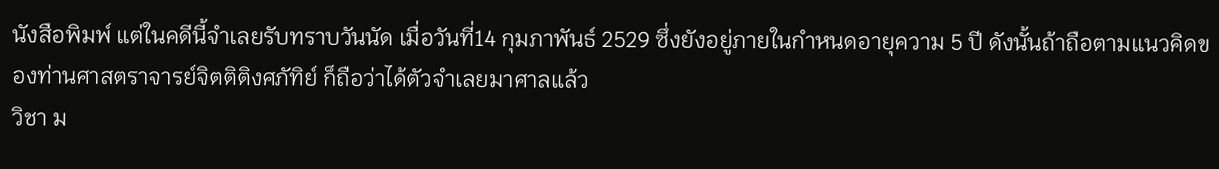นังสือพิมพ์ แต่ในคดีนี้จำเลยรับทราบวันนัด เมื่อวันที่14 กุมภาพันธ์ 2529 ซึ่งยังอยู่ภายในกำหนดอายุความ 5 ปี ดังนั้นถ้าถือตามแนวคิดของท่านศาสตราจารย์จิตติติงศภัทิย์ ก็ถือว่าได้ตัวจำเลยมาศาลแล้ว
วิชา ม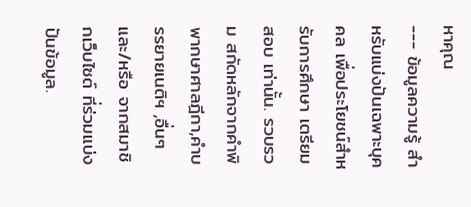หาคุณ
--- ข้อมูลความรู้ สำหรับแบ่งปันเฉพาะบุคคล เพื่อประโยชน์สำหรับการศึกษา เตรียมสอบ เท่านั้น. รวบรวม สกัดหลักจากคำพิพากษาศาลฎีกา,คำบรรยายเนติฯ ,อื่นๆ และ/หรือ จากสมาชิกเว็บไซต์ ที่ร่วมแบ่งปันข้อมูล.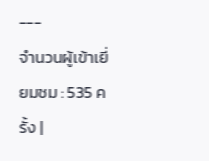---
จำนวนผู้เข้าเยี่ยมชม : 535 ครั้ง |